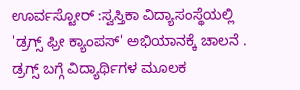ಊರ್ವಸ್ಟೋರ್ :ಸ್ವಸ್ತಿಕಾ ವಿದ್ಯಾಸಂಸ್ಥೆಯಲ್ಲಿ 'ಡ್ರಗ್ಸ್ ಫ್ರೀ ಕ್ಯಾಂಪಸ್' ಅಭಿಯಾನಕ್ಕೆ ಚಾಲನೆ . ಡ್ರಗ್ಸ್ ಬಗ್ಗೆ ವಿದ್ಯಾರ್ಥಿಗಳ ಮೂಲಕ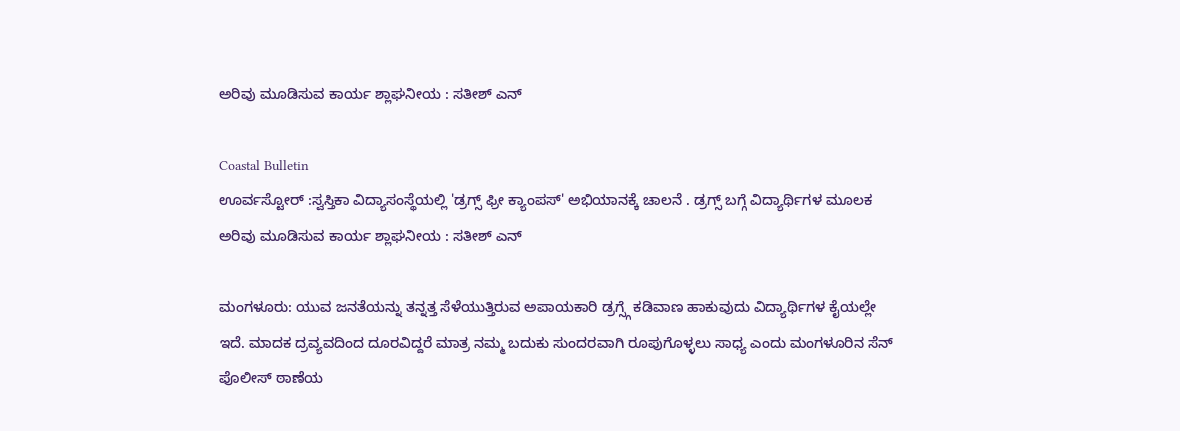ಅರಿವು ಮೂಡಿಸುವ ಕಾರ್ಯ ಶ್ಲಾಘನೀಯ : ಸತೀಶ್ ಎನ್

Coastal Bulletin
ಊರ್ವಸ್ಟೋರ್ :ಸ್ವಸ್ತಿಕಾ ವಿದ್ಯಾಸಂಸ್ಥೆಯಲ್ಲಿ 'ಡ್ರಗ್ಸ್ ಫ್ರೀ ಕ್ಯಾಂಪಸ್' ಅಭಿಯಾನಕ್ಕೆ ಚಾಲನೆ . ಡ್ರಗ್ಸ್ ಬಗ್ಗೆ ವಿದ್ಯಾರ್ಥಿಗಳ ಮೂಲಕ ಅರಿವು ಮೂಡಿಸುವ ಕಾರ್ಯ ಶ್ಲಾಘನೀಯ : ಸತೀಶ್ ಎನ್

ಮಂಗಳೂರು: ಯುವ ಜನತೆಯನ್ನು ತನ್ನತ್ತ ಸೆಳೆಯುತ್ತಿರುವ ಅಪಾಯಕಾರಿ ಡ್ರಗ್ಸ್ಗೆ ಕಡಿವಾಣ ಹಾಕುವುದು ವಿದ್ಯಾರ್ಥಿಗಳ ಕೈಯಲ್ಲೇ ಇದೆ. ಮಾದಕ ದ್ರವ್ಯವದಿಂದ ದೂರವಿದ್ದರೆ ಮಾತ್ರ ನಮ್ಮ ಬದುಕು ಸುಂದರವಾಗಿ ರೂಪುಗೊಳ್ಳಲು ಸಾಧ್ಯ ಎಂದು ಮಂಗಳೂರಿನ ಸೆನ್ ಪೊಲೀಸ್ ಠಾಣೆಯ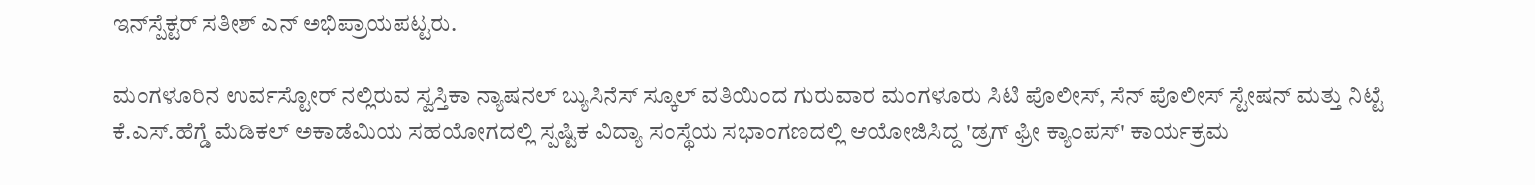ಇನ್‌ಸ್ಪೆಕ್ಟರ್ ಸತೀಶ್ ಎನ್ ಅಭಿಪ್ರಾಯಪಟ್ಟರು.

ಮಂಗಳೂರಿನ ಉರ್ವಸ್ಟೋ‌ರ್ ನಲ್ಲಿರುವ ಸ್ವಸ್ತಿಕಾ ನ್ಯಾಷನಲ್ ಬ್ಯುಸಿನೆಸ್ ಸ್ಕೂಲ್ ವತಿಯಿಂದ ಗುರುವಾರ ಮಂಗಳೂರು ಸಿಟಿ ಪೊಲೀಸ್, ಸೆನ್ ಪೊಲೀಸ್ ಸ್ಟೇಷನ್ ಮತ್ತು ನಿಟ್ಟೆ ಕೆ.ಎಸ್.ಹೆಗ್ಡೆ ಮೆಡಿಕಲ್ ಅಕಾಡೆಮಿಯ ಸಹಯೋಗದಲ್ಲಿ ಸ್ಪಷ್ಟಿಕ ವಿದ್ಯಾ ಸಂಸ್ಥೆಯ ಸಭಾಂಗಣದಲ್ಲಿ ಆಯೋಜಿಸಿದ್ದ 'ಡ್ರಗ್ ಫ್ರೀ ಕ್ಯಾಂಪಸ್' ಕಾರ್ಯಕ್ರಮ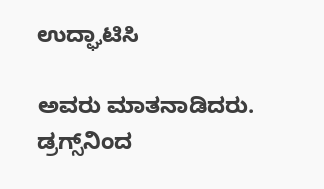ಉದ್ಘಾಟಿಸಿ

ಅವರು ಮಾತನಾಡಿದರು. ಡ್ರಗ್ಸ್‌ನಿಂದ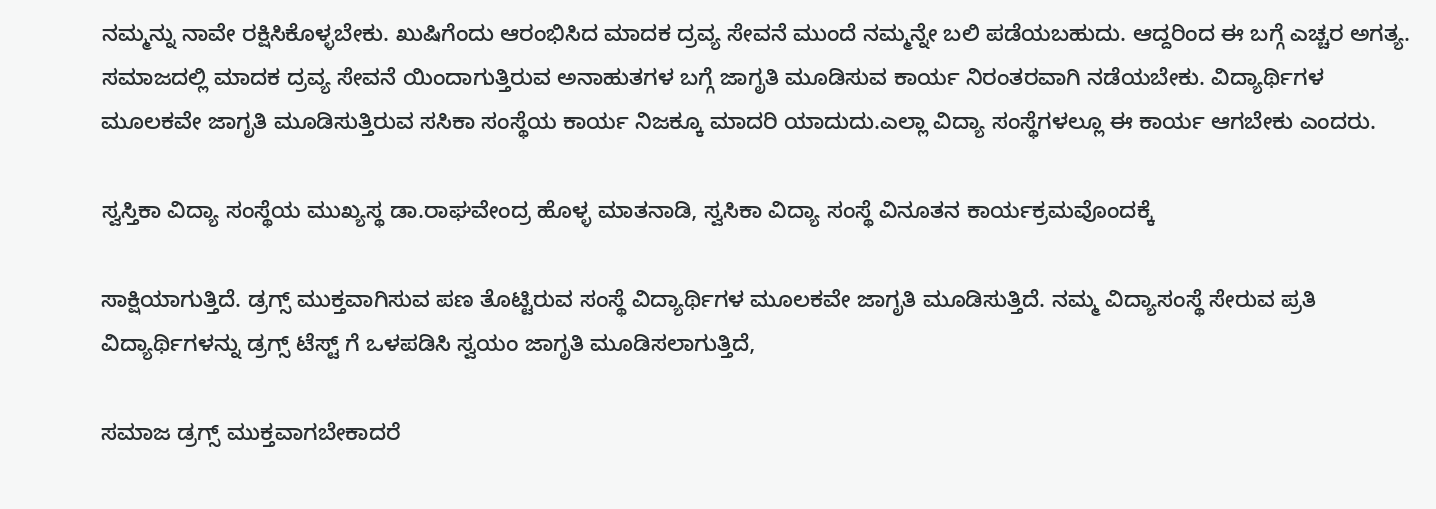ನಮ್ಮನ್ನು ನಾವೇ ರಕ್ಷಿಸಿಕೊಳ್ಳಬೇಕು. ಖುಷಿಗೆಂದು ಆರಂಭಿಸಿದ ಮಾದಕ ದ್ರವ್ಯ ಸೇವನೆ ಮುಂದೆ ನಮ್ಮನ್ನೇ ಬಲಿ ಪಡೆಯಬಹುದು. ಆದ್ದರಿಂದ ಈ ಬಗ್ಗೆ ಎಚ್ಚರ ಅಗತ್ಯ. ಸಮಾಜದಲ್ಲಿ ಮಾದಕ ದ್ರವ್ಯ ಸೇವನೆ ಯಿಂದಾಗುತ್ತಿರುವ ಅನಾಹುತಗಳ ಬಗ್ಗೆ ಜಾಗೃತಿ ಮೂಡಿಸುವ ಕಾರ್ಯ ನಿರಂತರವಾಗಿ ನಡೆಯಬೇಕು. ವಿದ್ಯಾರ್ಥಿಗಳ ಮೂಲಕವೇ ಜಾಗೃತಿ ಮೂಡಿಸುತ್ತಿರುವ ಸಸಿಕಾ ಸಂಸ್ಥೆಯ ಕಾರ್ಯ ನಿಜಕ್ಕೂ ಮಾದರಿ ಯಾದುದು.ಎಲ್ಲಾ ವಿದ್ಯಾ ಸಂಸ್ಥೆಗಳಲ್ಲೂ ಈ ಕಾರ್ಯ ಆಗಬೇಕು ಎಂದರು.

ಸ್ವಸ್ತಿಕಾ ವಿದ್ಯಾ ಸಂಸ್ಥೆಯ ಮುಖ್ಯಸ್ಥ ಡಾ.ರಾಘವೇಂದ್ರ ಹೊಳ್ಳ ಮಾತನಾಡಿ, ಸ್ವಸಿಕಾ ವಿದ್ಯಾ ಸಂಸ್ಥೆ ವಿನೂತನ ಕಾರ್ಯಕ್ರಮವೊಂದಕ್ಕೆ

ಸಾಕ್ಷಿಯಾಗುತ್ತಿದೆ. ಡ್ರಗ್ಸ್ ಮುಕ್ತವಾಗಿಸುವ ಪಣ ತೊಟ್ಟಿರುವ ಸಂಸ್ಥೆ ವಿದ್ಯಾರ್ಥಿಗಳ ಮೂಲಕವೇ ಜಾಗೃತಿ ಮೂಡಿಸುತ್ತಿದೆ. ನಮ್ಮ ವಿದ್ಯಾಸಂಸ್ಥೆ ಸೇರುವ ಪ್ರತಿ ವಿದ್ಯಾರ್ಥಿಗಳನ್ನು ಡ್ರಗ್ಸ್ ಟೆಸ್ಟ್ ಗೆ ಒಳಪಡಿಸಿ ಸ್ವಯಂ ಜಾಗೃತಿ ಮೂಡಿಸಲಾಗುತ್ತಿದೆ,

ಸಮಾಜ ಡ್ರಗ್ಸ್ ಮುಕ್ತವಾಗಬೇಕಾದರೆ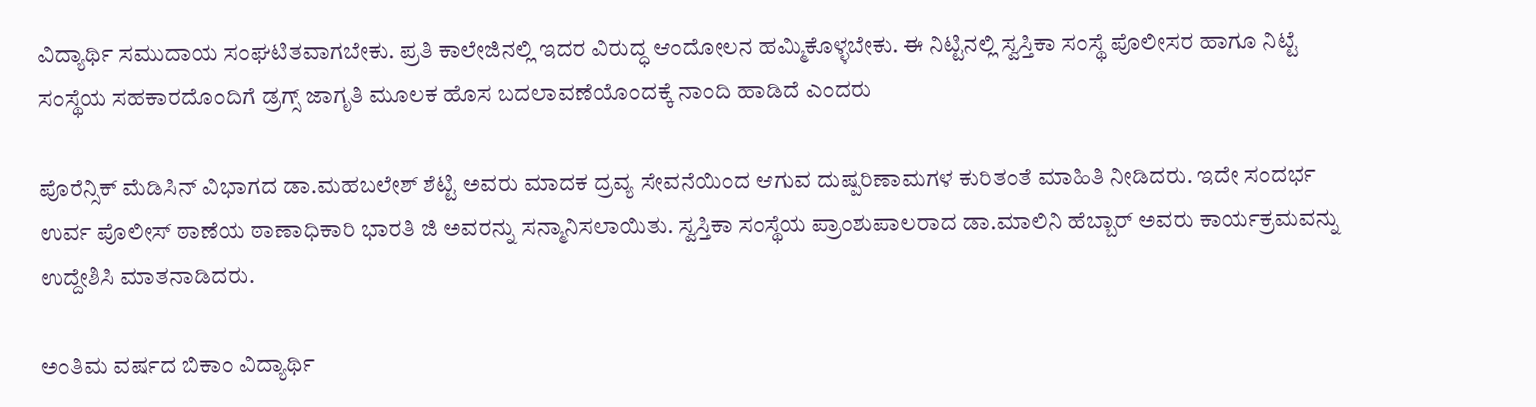ವಿದ್ಯಾರ್ಥಿ ಸಮುದಾಯ ಸಂಘಟಿತವಾಗಬೇಕು. ಪ್ರತಿ ಕಾಲೇಜಿನಲ್ಲಿ ಇದರ ವಿರುದ್ಧ ಆಂದೋಲನ ಹಮ್ಮಿಕೊಳ್ಳಬೇಕು. ಈ ನಿಟ್ಟಿನಲ್ಲಿ ಸ್ವಸ್ತಿಕಾ ಸಂಸ್ಥೆ ಪೊಲೀಸರ ಹಾಗೂ ನಿಟ್ಟೆ ಸಂಸ್ಥೆಯ ಸಹಕಾರದೊಂದಿಗೆ ಡ್ರಗ್ಸ್ ಜಾಗೃತಿ ಮೂಲಕ ಹೊಸ ಬದಲಾವಣೆಯೊಂದಕ್ಕೆ ನಾಂದಿ ಹಾಡಿದೆ ಎಂದರು

ಪೊರೆನ್ಸಿಕ್ ಮೆಡಿಸಿನ್ ವಿಭಾಗದ ಡಾ.ಮಹಬಲೇಶ್ ಶೆಟ್ಟಿ ಅವರು ಮಾದಕ ದ್ರವ್ಯ ಸೇವನೆಯಿಂದ ಆಗುವ ದುಷ್ಪರಿಣಾಮಗಳ ಕುರಿತಂತೆ ಮಾಹಿತಿ ನೀಡಿದರು. ಇದೇ ಸಂದರ್ಭ ಉರ್ವ ಪೊಲೀಸ್ ಠಾಣೆಯ ಠಾಣಾಧಿಕಾರಿ ಭಾರತಿ ಜಿ ಅವರನ್ನು ಸನ್ಮಾನಿಸಲಾಯಿತು. ಸ್ವಸ್ತಿಕಾ ಸಂಸ್ಥೆಯ ಪ್ರಾಂಶುಪಾಲರಾದ ಡಾ.ಮಾಲಿನಿ ಹೆಬ್ಬಾರ್ ಅವರು ಕಾರ್ಯಕ್ರಮವನ್ನು ಉದ್ದೇಶಿಸಿ ಮಾತನಾಡಿದರು.

ಅಂತಿಮ ವರ್ಷದ ಬಿಕಾಂ ವಿದ್ಯಾರ್ಥಿ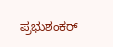ಪ್ರಭುಶಂಕರ್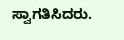ಸ್ವಾಗತಿಸಿದರು.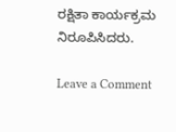ರಕ್ಷಿತಾ ಕಾರ್ಯಕ್ರಮ ನಿರೂಪಿಸಿದರು.

Leave a Comment